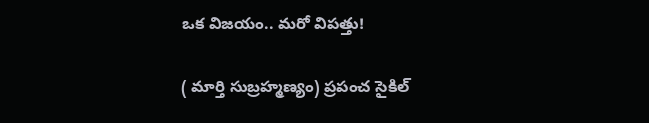ఒక విజయం.. మరో విపత్తు!

( మార్తి సుబ్రహ్మణ్యం) ప్రపంచ సైకిల్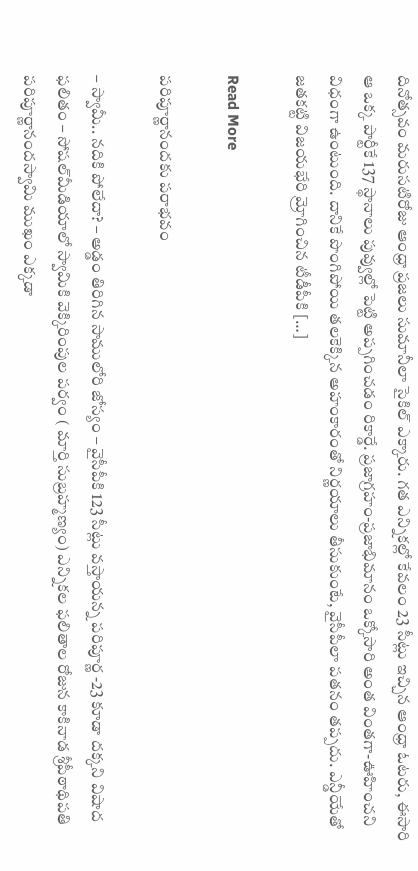దినోత్సవం మరుసటిరోజు ఆంధ్రా ప్రజలు సుమానీలా సైకిల్ ఎక్కారు. గత ఎన్నికల్లో కేవలం 23 సీట్లు ఇచ్చిన ఆంధ్రా ఓటరు, ఈసారి ఆ ఒక్క పార్టీకే 137 స్థానాలు పువ్వుల్లో పెట్టి అప్పగించడం రికార్డే. ప్రజాగ్రహం-ప్రజాభిమానం ఒక్కోసారి అంత వింతగా-ఊహించని విధంగా ఉంటుంది. దానికే పొంగిపోయి తలకెక్కిన అహంకారంతో నిర్ణయాలు తీసుకుంటే, వైసీపీలా పతనం తప్పదు. ఎన్డీయేతో జతకట్టి విజయభేరి మ్రోగించిన టీడీపీకి […]

Read More

పరిపూర్ణానందకు పరాభవం

– స్వామీ.. నదికి పోలేదా? – అడ్డం తిరిగిన సాములోరి జోస్యం – వైసీపీకి 123 సీట్లు వస్తాయన్న పరిపూర్ణ -23 కూడా దక్కని విషాద ఫలితం – సోషల్‌మీడియాలో స్వామికి వెక్కిరింపుల పర్వం ( మార్తి సుబ్రహ్మణ్యం) ఎన్నికల ఫలితాల రోజున కాకినాడ శ్రీపీఠాథిపతి పరిపూర్ణానందస్వామి ముఖం ఎక్కడా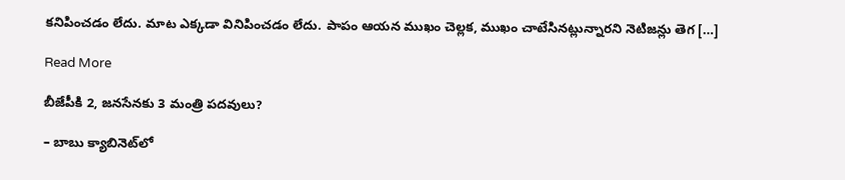కనిపించడం లేదు. మాట ఎక్కడా వినిపించడం లేదు. పాపం ఆయన ముఖం చెల్లక, ముఖం చాటేసినట్లున్నారని నెటిజన్లు తెగ […]

Read More

బీజేపీకి 2, జనసేనకు 3 మంత్రి పదవులు?

– బాబు క్యాబినెట్‌లో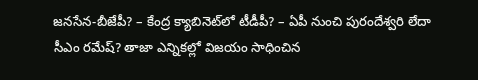జనసేన-బీజేపీ? – కేంద్ర క్యాబినెట్‌లో టీడీపీ? – ఏపీ నుంచి పురందేశ్వరి లేదా సీఎం రమేష్? తాజా ఎన్నికల్లో విజయం సాధించిన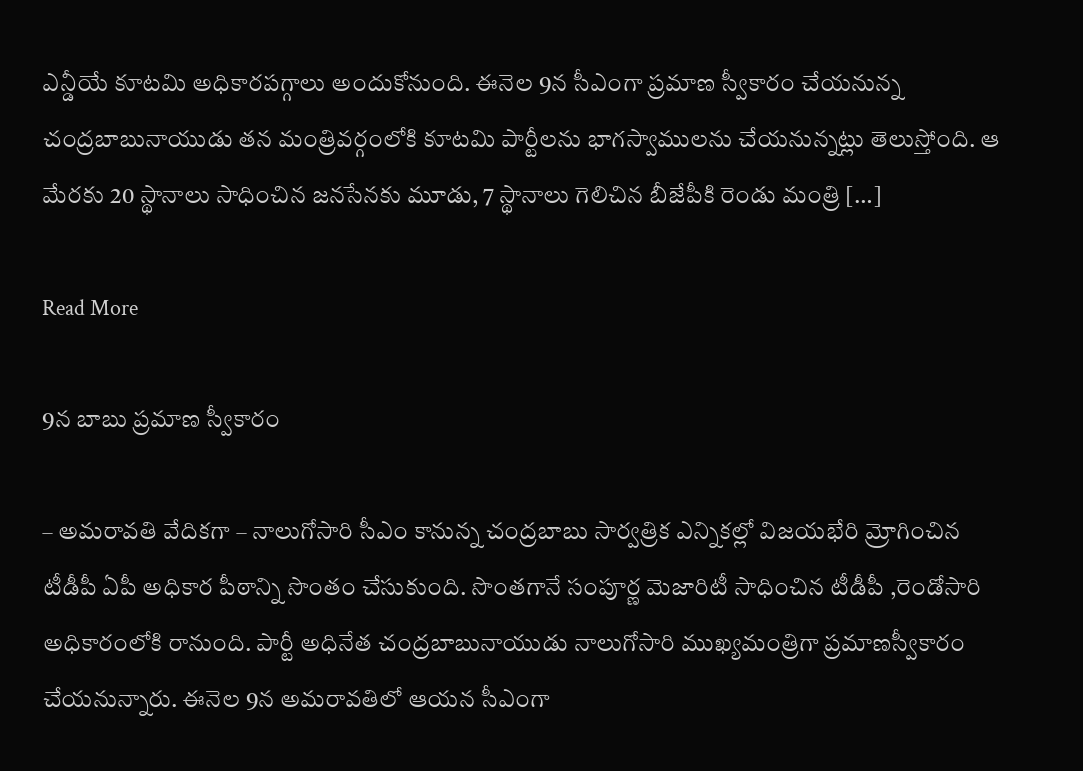ఎన్డీయే కూటమి అధికారపగ్గాలు అందుకోనుంది. ఈనెల 9న సీఎంగా ప్రమాణ స్వీకారం చేయనున్న చంద్రబాబునాయుడు తన మంత్రివర్గంలోకి కూటమి పార్టీలను భాగస్వాములను చేయనున్నట్లు తెలుస్తోంది. ఆ మేరకు 20 స్థానాలు సాధించిన జనసేనకు మూడు, 7 స్థానాలు గెలిచిన బీజేపీకి రెండు మంత్రి […]

Read More

9న బాబు ప్రమాణ స్వీకారం

– అమరావతి వేదికగా – నాలుగోసారి సీఎం కానున్న చంద్రబాబు సార్వత్రిక ఎన్నికల్లో విజయభేరి మ్రోగించిన టీడీపీ ఏపీ అధికార పీఠాన్ని సొంతం చేసుకుంది. సొంతగానే సంపూర్ణ మెజారిటీ సాధించిన టీడీపీ ,రెండోసారి అధికారంలోకి రానుంది. పార్టీ అధినేత చంద్రబాబునాయుడు నాలుగోసారి ముఖ్యమంత్రిగా ప్రమాణస్వీకారం చేయనున్నారు. ఈనెల 9న అమరావతిలో ఆయన సీఎంగా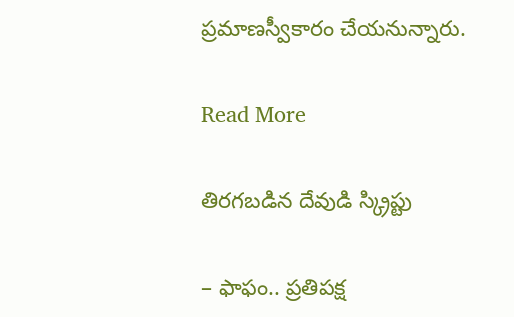ప్రమాణస్వీకారం చేయనున్నారు.

Read More

తిరగబడిన దేవుడి స్క్రిప్టు

– ఫాఫం.. ప్రతిపక్ష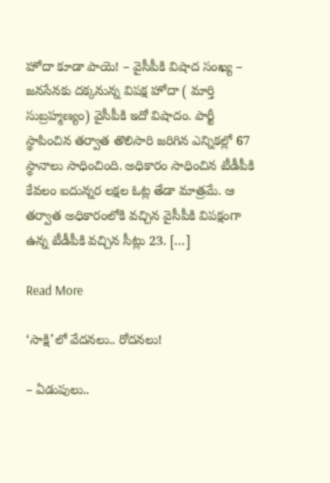హోదా కూడా పాయె! – వైసీపీకి విషాద సంఖ్య – జనసేనకు దక్కనున్న విపక్ష హోదా ( మార్తి సుబ్రహ్మణ్యం) వైసీపీకి ఇదో విషాదం. పార్టీ స్థాపించిన తర్వాత తొలిసారి జరిగిన ఎన్నికల్లో 67 స్థానాలు సాధించింది. అధికారం సాధించిన టీడీపీకి కేవలం ఐదున్నర లక్షల ఓట్ల తేడా మాత్రమే. ఆ తర్వాత అధికారంలోకి వచ్చిన వైసీపీకి విపక్షంగా ఉన్న టీడీపీకి వచ్చిన సీట్లు 23. […]

Read More

‘సాక్షి’లో వేదనలు.. రోదనలు!

– ఏడుపులు..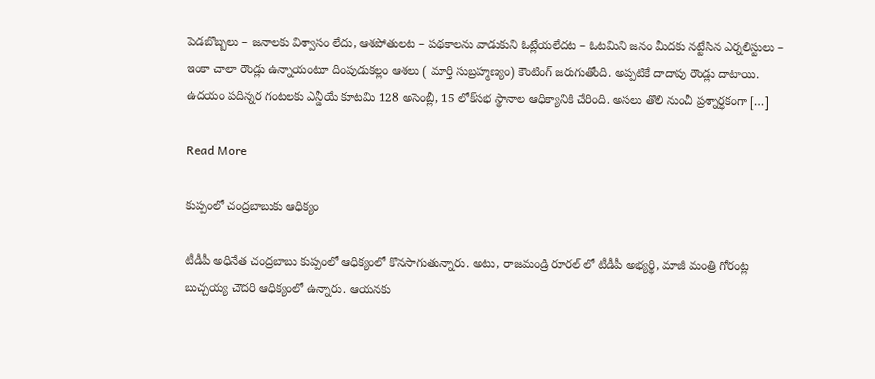పెడబొబ్బలు – జనాలకు విశ్వాసం లేదు, ఆశపోతులట – పథకాలను వాడుకుని ఓట్లేయలేదట – ఓటమిని జనం మీదకు నట్టేసిన ఎర్నలిస్టులు – ఇంకా చాలా రౌండ్లు ఉన్నాయంటూ దింపుడుకల్లం ఆశలు ( మార్తి సుబ్రహ్మణ్యం) కౌంటింగ్ జరుగుతోంది. అప్పటికే దాదాపు రౌండ్లు దాటాయి. ఉదయం పదిన్నర గంటలకు ఎన్డీయే కూటమి 128 అసెంబ్లీ, 15 లోక్‌సభ స్థానాల ఆధిక్యానికి చేరింది. అసలు తొలి నుంచీ ప్రశ్నార్ధకంగా […]

Read More

కుప్పంలో చంద్రబాబుకు ఆధిక్యం

టీడీపీ అధినేత చంద్రబాబు కుప్పంలో ఆధిక్యంలో కొనసాగుతున్నారు. అటు, రాజమండ్రి రూరల్ లో టీడీపీ అభ్యర్థి, మాజీ మంత్రి గోరంట్ల బుచ్చయ్య చౌదరి ఆధిక్యంలో ఉన్నారు. ఆయనకు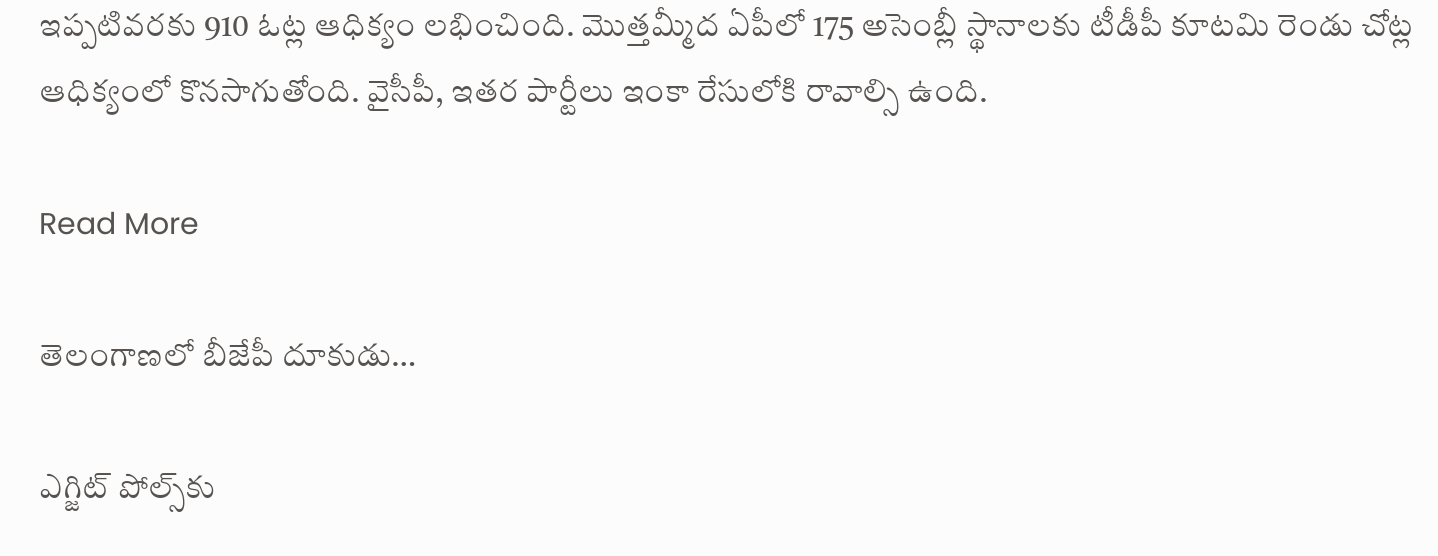ఇప్పటివరకు 910 ఓట్ల ఆధిక్యం లభించింది. మొత్తమ్మీద ఏపీలో 175 అసెంబ్లీ స్థానాలకు టీడీపీ కూటమి రెండు చోట్ల ఆధిక్యంలో కొనసాగుతోంది. వైసీపీ, ఇతర పార్టీలు ఇంకా రేసులోకి రావాల్సి ఉంది.

Read More

తెలంగాణలో బీజేపీ దూకుడు…

ఎగ్జిట్ పోల్స్‌కు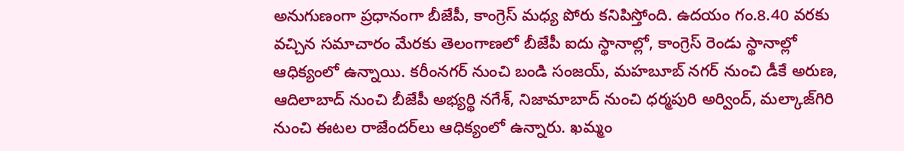అనుగుణంగా ప్రధానంగా బీజేపీ, కాంగ్రెస్ మధ్య పోరు కనిపిస్తోంది. ఉదయం గం.8.40 వరకు వచ్చిన సమాచారం మేరకు తెలంగాణలో బీజేపీ ఐదు స్థానాల్లో, కాంగ్రెస్ రెండు స్థానాల్లో ఆధిక్యంలో ఉన్నాయి. కరీంనగర్ నుంచి బండి సంజయ్, మహబూబ్ నగర్ నుంచి డీకే అరుణ, ఆదిలాబాద్ నుంచి బీజేపీ అభ్యర్థి నగేశ్, నిజామాబాద్ నుంచి ధర్మపురి అర్వింద్, మల్కాజ్‌గిరి నుంచి ఈటల రాజేందర్‌లు ఆధిక్యంలో ఉన్నారు. ఖమ్మం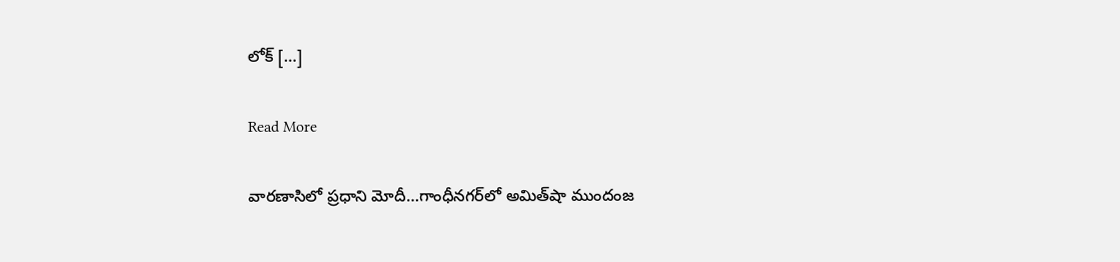లోక్ […]

Read More

వార‌ణాసిలో ప్ర‌ధాని మోదీ…గాంధీన‌గ‌ర్‌లో అమిత్‌షా ముందంజ‌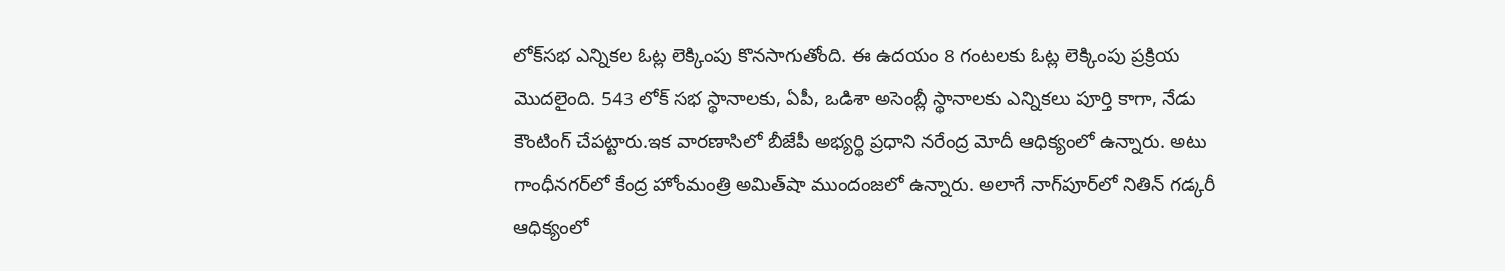లోక్‌స‌భ ఎన్నిక‌ల ఓట్ల లెక్కింపు కొన‌సాగుతోంది. ఈ ఉదయం 8 గంటలకు ఓట్ల లెక్కింపు ప్ర‌క్రియ‌ మొదలైంది. 543 లోక్ సభ స్థానాలకు, ఏపీ, ఒడిశా అసెంబ్లీ స్థానాలకు ఎన్నికలు పూర్తి కాగా, నేడు కౌంటింగ్ చేపట్టారు.ఇక‌ వార‌ణాసిలో బీజేపీ అభ్య‌ర్థి ప్ర‌ధాని న‌రేంద్ర మోదీ ఆధిక్యంలో ఉన్నారు. అటు గాంధీన‌గ‌ర్‌లో కేంద్ర హోంమంత్రి అమిత్‌షా ముందంజ‌లో ఉన్నారు. అలాగే నాగ్‌పూర్‌లో నితిన్ గ‌డ్క‌రీ ఆధిక్యంలో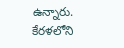ఉన్నారు. కేర‌ళ‌లోని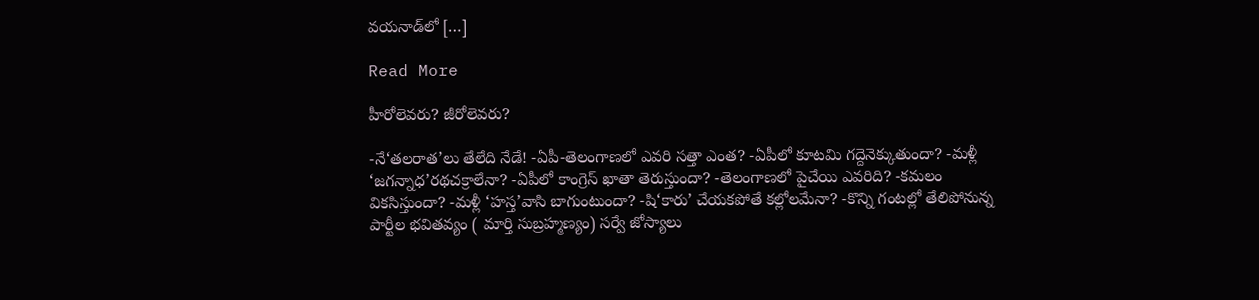వ‌య‌నాడ్‌లో […]

Read More

హీరోలెవరు? జీరోలెవరు?

-నే‘తలరాత’లు తేలేది నేడే! -ఏపీ-తెలంగాణలో ఎవరి సత్తా ఎంత? -ఏపీలో కూటమి గద్దెనెక్కుతుందా? -మళ్లీ ‘జగన్నాధ’రథచక్రాలేనా? -ఏపీలో కాంగ్రెస్ ఖాతా తెరుస్తుందా? -తెలంగాణలో పైచేయి ఎవరిది? -కమలం వికసిస్తుందా? -మళ్లీ ‘హస్త’వాసి బాగుంటుందా? -షి‘కారు’ చేయకపోతే కల్లోలమేనా? -కొన్ని గంటల్లో తేలిపోనున్న పార్టీల భవితవ్యం ( మార్తి సుబ్రహ్మణ్యం) సర్వే జోస్యాలు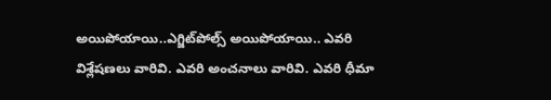అయిపోయాయి..ఎగ్జిట్‌పోల్స్ అయిపోయాయి.. ఎవరి విశ్లేషణలు వారివి. ఎవరి అంచనాలు వారివి. ఎవరి ధీమా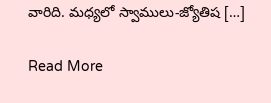వారిది. మధ్యలో స్వాములు-జ్యోతిష […]

Read More